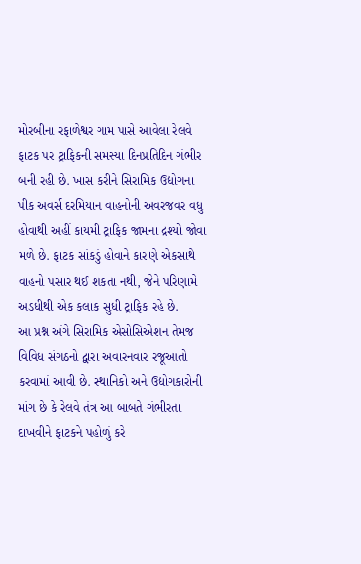મોરબીના રફાળેશ્વર ગામ પાસે આવેલા રેલવે ફાટક પર ટ્રાફિકની સમસ્યા દિનપ્રતિદિન ગંભીર બની રહી છે. ખાસ કરીને સિરામિક ઉદ્યોગના પીક અવર્સ દરમિયાન વાહનોની અવરજવર વધુ હોવાથી અહીં કાયમી ટ્રાફિક જામના દ્રશ્યો જોવા મળે છે. ફાટક સાંકડું હોવાને કારણે એકસાથે વાહનો પસાર થઈ શકતા નથી, જેને પરિણામે અડધીથી એક કલાક સુધી ટ્રાફિક રહે છે.
આ પ્રશ્ન અંગે સિરામિક એસોસિએશન તેમજ વિવિધ સંગઠનો દ્વારા અવારનવાર રજૂઆતો કરવામાં આવી છે. સ્થાનિકો અને ઉદ્યોગકારોની માંગ છે કે રેલવે તંત્ર આ બાબતે ગંભીરતા દાખવીને ફાટકને પહોળું કરે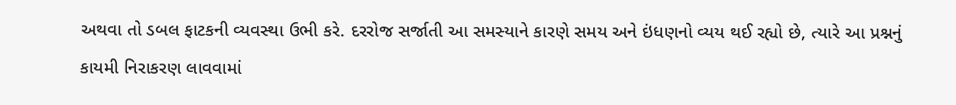અથવા તો ડબલ ફાટકની વ્યવસ્થા ઉભી કરે. દરરોજ સર્જાતી આ સમસ્યાને કારણે સમય અને ઇંધણનો વ્યય થઈ રહ્યો છે, ત્યારે આ પ્રશ્નનું કાયમી નિરાકરણ લાવવામાં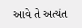આવે તે અત્યંત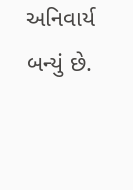અનિવાર્ય બન્યું છે.